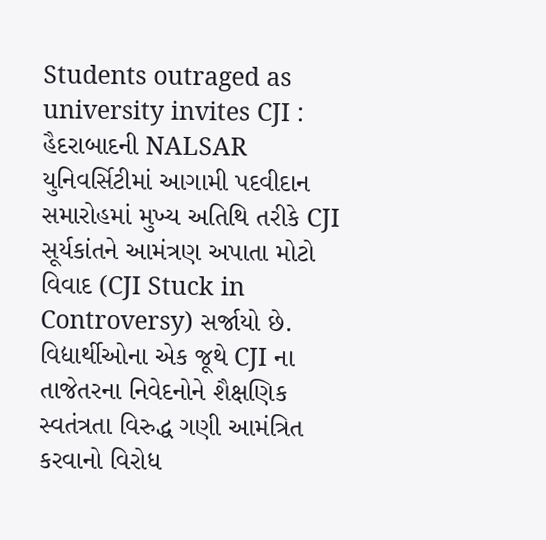Students outraged as university invites CJI : હૈદરાબાદની NALSAR યુનિવર્સિટીમાં આગામી પદવીદાન સમારોહમાં મુખ્ય અતિથિ તરીકે CJI સૂર્યકાંતને આમંત્રણ અપાતા મોટો વિવાદ (CJI Stuck in Controversy) સર્જાયો છે. વિદ્યાર્થીઓના એક જૂથે CJI ના તાજેતરના નિવેદનોને શૈક્ષણિક સ્વતંત્રતા વિરુદ્ધ ગણી આમંત્રિત કરવાનો વિરોધ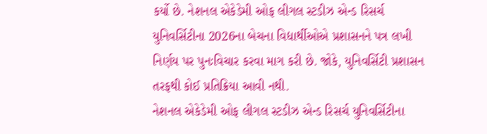કર્યો છે. નેશનલ એકેડેમી ઓફ લીગલ સ્ટડીઝ એન્ડ રિસર્ચ યુનિવર્સિટીના 2026ના બેચના વિદ્યાર્થીઓએ પ્રશાસનને પત્ર લખી નિર્ણય પર પુનઃવિચાર કરવા માગ કરી છે. જોકે, યુનિવર્સિટી પ્રશાસન તરફથી કોઈ પ્રતિક્રિયા આવી નથી.
નેશનલ એકેડેમી ઓફ લીગલ સ્ટડીઝ એન્ડ રિસર્ચ યુનિવર્સિટીના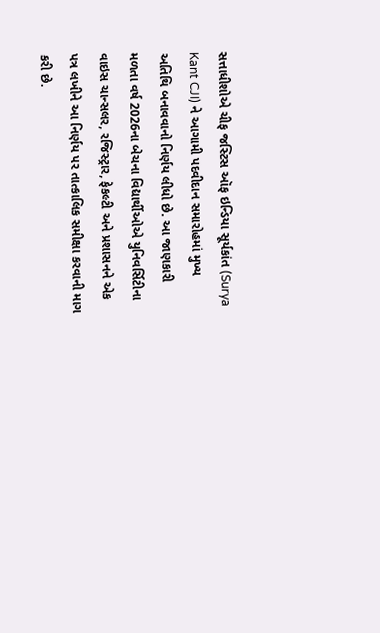સત્તાધીશોએ ચીફ જસ્ટિસ ઑફ ઇન્ડિયા સૂર્યકાંત (Surya Kant CJI) ને આગામી પદવીદાન સમારોહમાં મુખ્ય અતિથિ બનાવવાનો નિર્ણય લીધો છે. આ જાણકારી મળતા વર્ષ 2026ના બેચના વિદ્યાર્થીઓએ યુનિવર્સિટીના વાઇસ ચાન્સલર, રજિસ્ટ્રાર, ફેકલ્ટી અને પ્રશાસનને એક પત્ર લખીને આ નિર્ણય પર તાત્કાલિક સમીક્ષા કરવાની માગ કરી છે.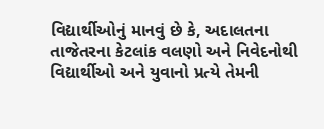વિદ્યાર્થીઓનું માનવું છે કે, અદાલતના તાજેતરના કેટલાંક વલણો અને નિવેદનોથી વિદ્યાર્થીઓ અને યુવાનો પ્રત્યે તેમની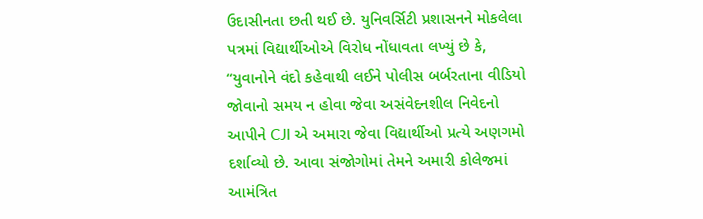ઉદાસીનતા છતી થઈ છે. યુનિવર્સિટી પ્રશાસનને મોકલેલા પત્રમાં વિદ્યાર્થીઓએ વિરોધ નોંધાવતા લખ્યું છે કે, “યુવાનોને વંદો કહેવાથી લઈને પોલીસ બર્બરતાના વીડિયો જોવાનો સમય ન હોવા જેવા અસંવેદનશીલ નિવેદનો આપીને CJI એ અમારા જેવા વિદ્યાર્થીઓ પ્રત્યે અણગમો દર્શાવ્યો છે. આવા સંજોગોમાં તેમને અમારી કોલેજમાં આમંત્રિત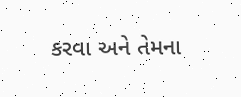કરવા અને તેમના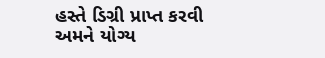હસ્તે ડિગ્રી પ્રાપ્ત કરવી અમને યોગ્ય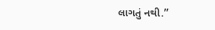લાગતું નથી.”